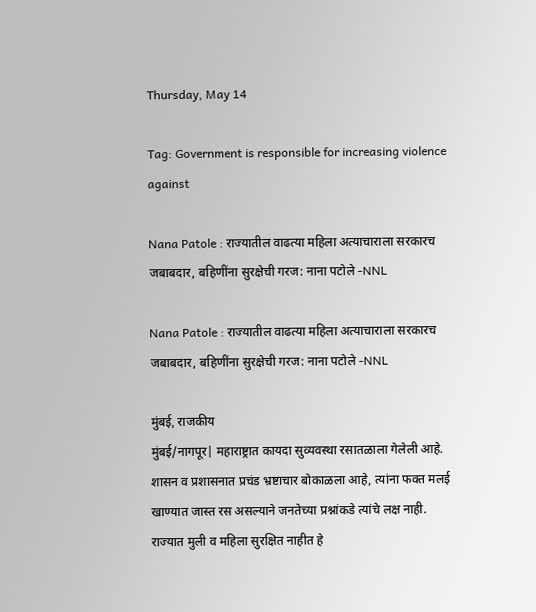Thursday, May 14

Tag: Government is responsible for increasing violence against

Nana Patole : राज्यातील वाढत्या महिला अत्याचाराला सरकारच जबाबदार, बहिणींना सुरक्षेची गरज: नाना पटोले -NNL

Nana Patole : राज्यातील वाढत्या महिला अत्याचाराला सरकारच जबाबदार, बहिणींना सुरक्षेची गरज: नाना पटोले -NNL

मुंबई, राजकीय
मुंबई/नागपूर| महाराष्ट्रात कायदा सुव्यवस्था रसातळाला गेलेली आहे. शासन व प्रशासनात प्रचंड भ्रष्टाचार बोकाळला आहे, त्यांना फक्त मलई खाण्यात जास्त रस असल्याने जनतेच्या प्रश्नांकडे त्यांचे लक्ष नाही. राज्यात मुली व महिला सुरक्षित नाहीत हे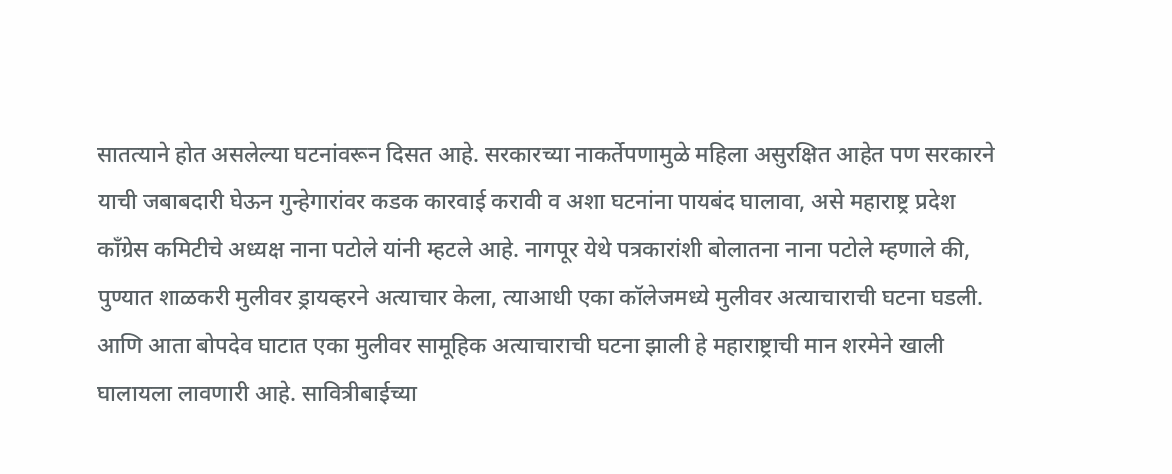सातत्याने होत असलेल्या घटनांवरून दिसत आहे. सरकारच्या नाकर्तेपणामुळे महिला असुरक्षित आहेत पण सरकारने याची जबाबदारी घेऊन गुन्हेगारांवर कडक कारवाई करावी व अशा घटनांना पायबंद घालावा, असे महाराष्ट्र प्रदेश काँग्रेस कमिटीचे अध्यक्ष नाना पटोले यांनी म्हटले आहे. नागपूर येथे पत्रकारांशी बोलातना नाना पटोले म्हणाले की, पुण्यात शाळकरी मुलीवर ड्रायव्हरने अत्याचार केला, त्याआधी एका कॉलेजमध्ये मुलीवर अत्याचाराची घटना घडली. आणि आता बोपदेव घाटात एका मुलीवर सामूहिक अत्याचाराची घटना झाली हे महाराष्ट्राची मान शरमेने खाली घालायला लावणारी आहे. सावित्रीबाईच्या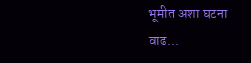भूमीत अशा घटना वाढ...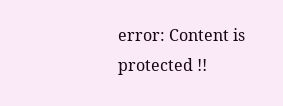error: Content is protected !!